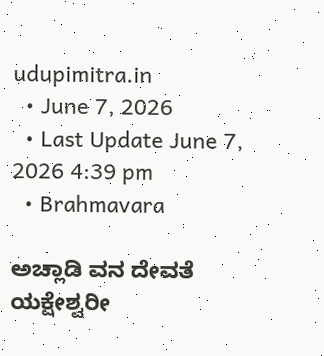udupimitra.in
  • June 7, 2026
  • Last Update June 7, 2026 4:39 pm
  • Brahmavara

ಅಚ್ಲಾಡಿ ವನ ದೇವತೆ ಯಕ್ಷೇಶ್ವರೀ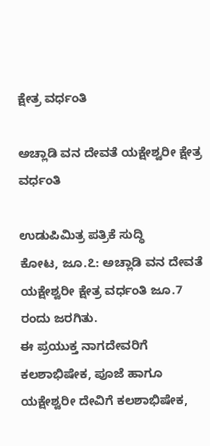ಕ್ಷೇತ್ರ ವರ್ಧಂತಿ

ಅಚ್ಲಾಡಿ ವನ ದೇವತೆ ಯಕ್ಷೇಶ್ವರೀ ಕ್ಷೇತ್ರ ವರ್ಧಂತಿ

ಉಡುಪಿಮಿತ್ರ ಪತ್ರಿಕೆ ಸುದ್ಧಿ
ಕೋಟ, ಜೂ.೭: ಅಚ್ಲಾಡಿ ವನ ದೇವತೆ ಯಕ್ಷೇಶ್ವರೀ ಕ್ಷೇತ್ರ ವರ್ಧಂತಿ ಜೂ.7 ರಂದು ಜರಗಿತು.
ಈ ಪ್ರಯುಕ್ತ ನಾಗದೇವರಿಗೆ ಕಲಶಾಭಿಷೇಕ, ಪೂಜೆ ಹಾಗೂ ಯಕ್ಷೇಶ್ವರೀ ದೇವಿಗೆ ಕಲಶಾಭಿಷೇಕ,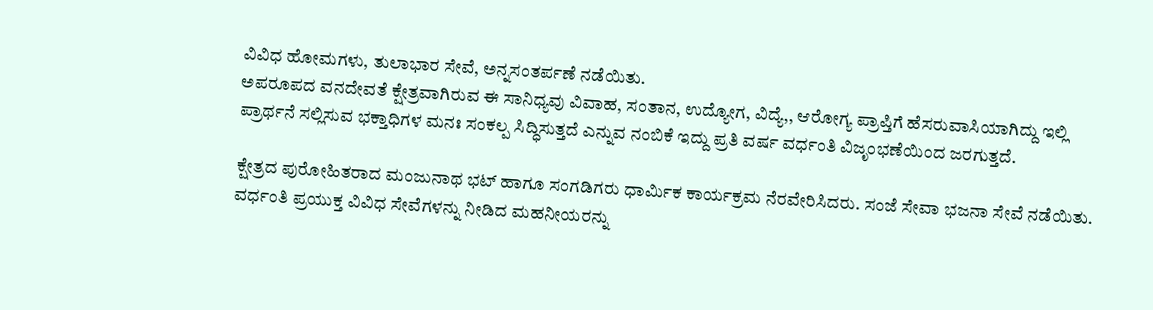ವಿವಿಧ ಹೋಮಗಳು, ತುಲಾಭಾರ ಸೇವೆ, ಅನ್ನಸಂತರ್ಪಣೆ ನಡೆಯಿತು.
ಅಪರೂಪದ ವನದೇವತೆ ಕ್ಷೇತ್ರವಾಗಿರುವ ಈ ಸಾನಿಧ್ಯವು ವಿವಾಹ, ಸಂತಾನ, ಉದ್ಯೋಗ, ವಿದ್ಯೆ,, ಆರೋಗ್ಯ ಪ್ರಾಪ್ತಿಗೆ ಹೆಸರುವಾಸಿಯಾಗಿದ್ದು ಇಲ್ಲಿ ಪ್ರಾರ್ಥನೆ ಸಲ್ಲಿಸುವ ಭಕ್ತಾಧಿಗಳ ಮನಃ ಸಂಕಲ್ಪ ಸಿದ್ಧಿಸುತ್ತದೆ ಎನ್ನುವ ನಂಬಿಕೆ ಇದ್ದು ಪ್ರತಿ ವರ್ಷ ವರ್ಧಂತಿ ವಿಜೃಂಭಣೆಯಿಂದ ಜರಗುತ್ತದೆ.

ಕ್ಷೇತ್ರದ ಪುರೋಹಿತರಾದ ಮಂಜುನಾಥ ಭಟ್ ಹಾಗೂ ಸಂಗಡಿಗರು ಧಾರ್ಮಿಕ ಕಾರ್ಯಕ್ರಮ ನೆರವೇರಿಸಿದರು. ಸಂಜೆ ಸೇವಾ ಭಜನಾ ಸೇವೆ ನಡೆಯಿತು. ವರ್ಧಂತಿ ಪ್ರಯುಕ್ತ ವಿವಿಧ ಸೇವೆಗಳನ್ನು ನೀಡಿದ ಮಹನೀಯರನ್ನು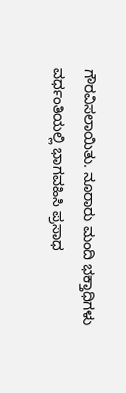ಗೌರವಿಸಲಾಯಿತು. ನೂರಾರು ಮಂದಿ ಭಕ್ತಾಧಿಗಳು ವರ್ಧಂತಿಯಲ್ಲಿ ಭಾಗವಹಿಸಿ ಪ್ರಸಾಧ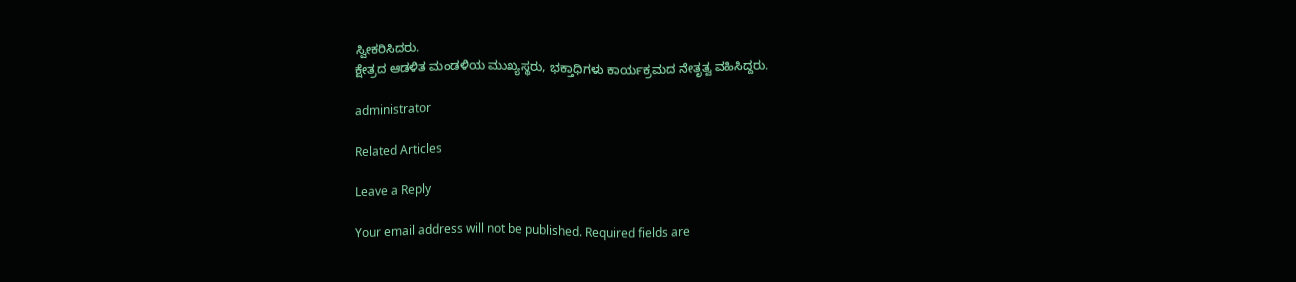ಸ್ವೀಕರಿಸಿದರು.
ಕ್ಷೇತ್ರದ ಆಡಳಿತ ಮಂಡಳಿಯ ಮುಖ್ಯಸ್ಥರು, ಭಕ್ತಾಧಿಗಳು ಕಾರ್ಯಕ್ರಮದ ನೇತೃತ್ವ ವಹಿಸಿದ್ದರು.

administrator

Related Articles

Leave a Reply

Your email address will not be published. Required fields are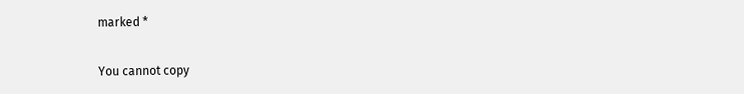marked *

You cannot copy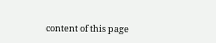content of this page